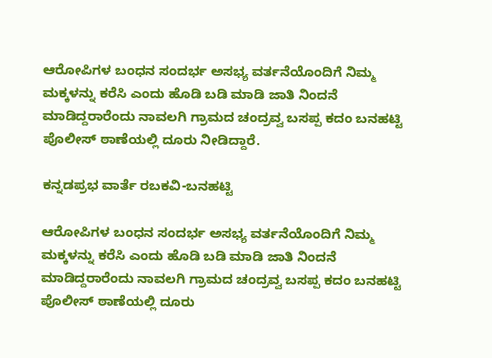ಆರೋಪಿಗಳ ಬಂಧನ ಸಂದರ್ಭ ಅಸಭ್ಯ ವರ್ತನೆಯೊಂದಿಗೆ ನಿಮ್ಮ ಮಕ್ಕಳನ್ನು ಕರೆಸಿ ಎಂದು ಹೊಡಿ ಬಡಿ ಮಾಡಿ ಜಾತಿ ನಿಂದನೆ ಮಾಡಿದ್ದರಾರೆಂದು ನಾವಲಗಿ ಗ್ರಾಮದ ಚಂದ್ರವ್ವ ಬಸಪ್ಪ ಕದಂ ಬನಹಟ್ಟಿ ಪೊಲೀಸ್ ಠಾಣೆಯಲ್ಲಿ ದೂರು ನೀಡಿದ್ದಾರೆ.

ಕನ್ನಡಪ್ರಭ ವಾರ್ತೆ ರಬಕವಿ-ಬನಹಟ್ಟಿ

ಆರೋಪಿಗಳ ಬಂಧನ ಸಂದರ್ಭ ಅಸಭ್ಯ ವರ್ತನೆಯೊಂದಿಗೆ ನಿಮ್ಮ ಮಕ್ಕಳನ್ನು ಕರೆಸಿ ಎಂದು ಹೊಡಿ ಬಡಿ ಮಾಡಿ ಜಾತಿ ನಿಂದನೆ ಮಾಡಿದ್ದರಾರೆಂದು ನಾವಲಗಿ ಗ್ರಾಮದ ಚಂದ್ರವ್ವ ಬಸಪ್ಪ ಕದಂ ಬನಹಟ್ಟಿ ಪೊಲೀಸ್ ಠಾಣೆಯಲ್ಲಿ ದೂರು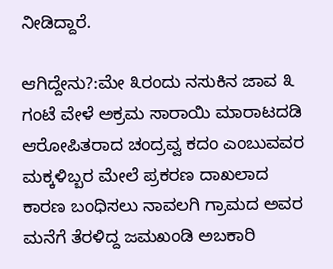ನೀಡಿದ್ದಾರೆ.

ಆಗಿದ್ದೇನು?:ಮೇ ೩ರಂದು ನಸುಕಿನ ಜಾವ ೩ ಗಂಟೆ ವೇಳೆ ಅಕ್ರಮ ಸಾರಾಯಿ ಮಾರಾಟದಡಿ ಆರೋಪಿತರಾದ ಚಂದ್ರವ್ವ ಕದಂ ಎಂಬುವವರ ಮಕ್ಕಳಿಬ್ಬರ ಮೇಲೆ ಪ್ರಕರಣ ದಾಖಲಾದ ಕಾರಣ ಬಂಧಿಸಲು ನಾವಲಗಿ ಗ್ರಾಮದ ಅವರ ಮನೆಗೆ ತೆರಳಿದ್ದ ಜಮಖಂಡಿ ಅಬಕಾರಿ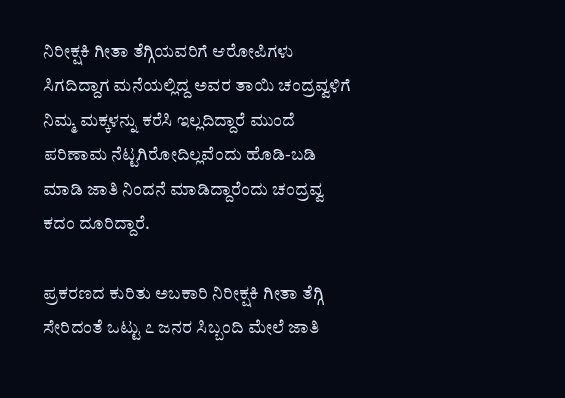ನಿರೀಕ್ಷಕಿ ಗೀತಾ ತೆಗ್ಗಿಯವರಿಗೆ ಆರೋಪಿಗಳು ಸಿಗದಿದ್ದಾಗ ಮನೆಯಲ್ಲಿದ್ದ ಅವರ ತಾಯಿ ಚಂದ್ರವ್ವಳಿಗೆ ನಿಮ್ಮ ಮಕ್ಕಳನ್ನು ಕರೆಸಿ ಇಲ್ಲದಿದ್ದಾರೆ ಮುಂದೆ ಪರಿಣಾಮ ನೆಟ್ಟಗಿರೋದಿಲ್ಲವೆಂದು ಹೊಡಿ-ಬಡಿ ಮಾಡಿ ಜಾತಿ ನಿಂದನೆ ಮಾಡಿದ್ದಾರೆಂದು ಚಂದ್ರವ್ವ ಕದಂ ದೂರಿದ್ದಾರೆ.

ಪ್ರಕರಣದ ಕುರಿತು ಅಬಕಾರಿ ನಿರೀಕ್ಷಕಿ ಗೀತಾ ತೆಗ್ಗಿ ಸೇರಿದಂತೆ ಒಟ್ಟು ೭ ಜನರ ಸಿಬ್ಬಂದಿ ಮೇಲೆ ಜಾತಿ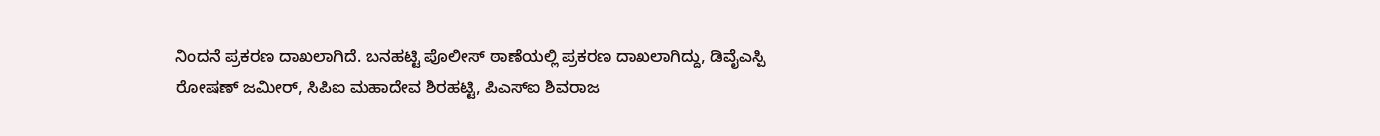ನಿಂದನೆ ಪ್ರಕರಣ ದಾಖಲಾಗಿದೆ. ಬನಹಟ್ಟಿ ಪೊಲೀಸ್ ಠಾಣೆಯಲ್ಲಿ ಪ್ರಕರಣ ದಾಖಲಾಗಿದ್ದು, ಡಿವೈಎಸ್ಪಿ ರೋಷಣ್ ಜಮೀರ್, ಸಿಪಿಐ ಮಹಾದೇವ ಶಿರಹಟ್ಟಿ, ಪಿಎಸ್‌ಐ ಶಿವರಾಜ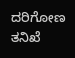ದರಿಗೋಣ ತನಿಖೆ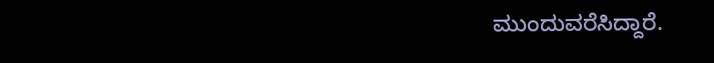ಮುಂದುವರೆಸಿದ್ದಾರೆ.